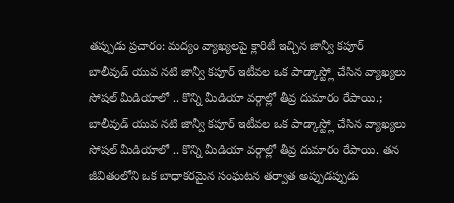తప్పుడు ప్రచారం: మద్యం వ్యాఖ్యలపై క్లారిటీ ఇచ్చిన జాన్వీ కపూర్
బాలీవుడ్ యువ నటి జాన్వీ కపూర్ ఇటీవల ఒక పాడ్కాస్ట్లో చేసిన వ్యాఖ్యలు సోషల్ మీడియాలో .. కొన్ని మీడియా వర్గాల్లో తీవ్ర దుమారం రేపాయి.;
బాలీవుడ్ యువ నటి జాన్వీ కపూర్ ఇటీవల ఒక పాడ్కాస్ట్లో చేసిన వ్యాఖ్యలు సోషల్ మీడియాలో .. కొన్ని మీడియా వర్గాల్లో తీవ్ర దుమారం రేపాయి. తన జీవితంలోని ఒక బాధాకరమైన సంఘటన తర్వాత అప్పుడప్పుడు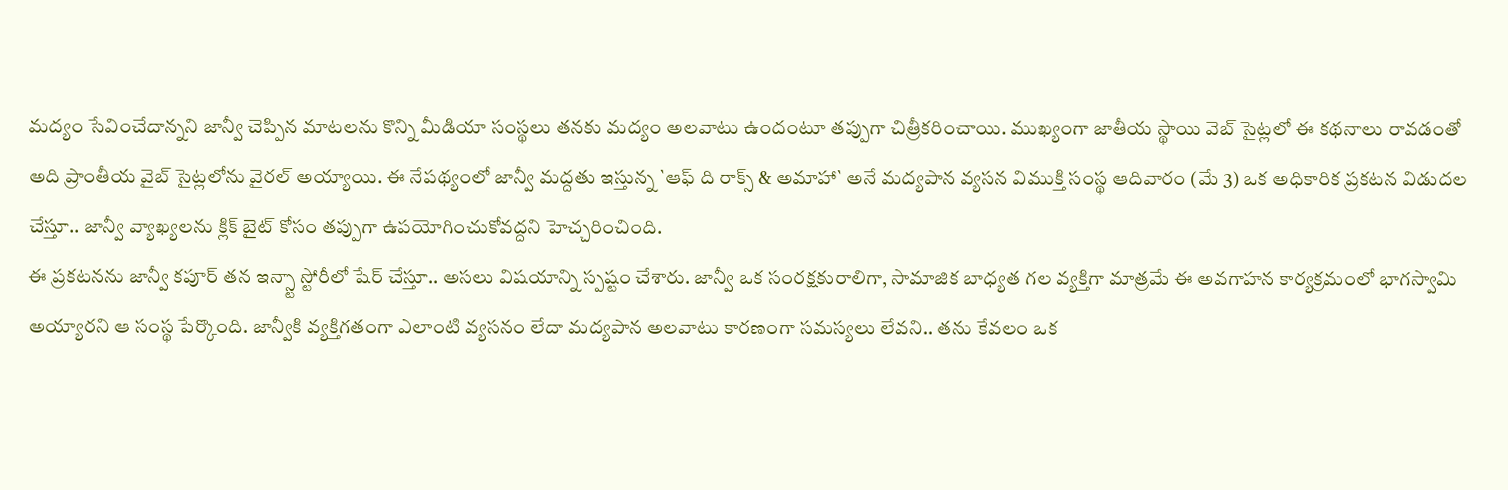మద్యం సేవించేదాన్నని జాన్వీ చెప్పిన మాటలను కొన్ని మీడియా సంస్థలు తనకు మద్యం అలవాటు ఉందంటూ తప్పుగా చిత్రీకరించాయి. ముఖ్యంగా జాతీయ స్థాయి వెబ్ సైట్లలో ఈ కథనాలు రావడంతో అది ప్రాంతీయ వైబ్ సైట్లలోను వైరల్ అయ్యాయి. ఈ నేపథ్యంలో జాన్వీ మద్దతు ఇస్తున్న `ఆఫ్ ది రాక్స్ & అమాహా` అనే మద్యపాన వ్యసన విముక్తి సంస్థ ఆదివారం (మే 3) ఒక అధికారిక ప్రకటన విడుదల చేస్తూ.. జాన్వీ వ్యాఖ్యలను క్లిక్ బైట్ కోసం తప్పుగా ఉపయోగించుకోవద్దని హెచ్చరించింది.
ఈ ప్రకటనను జాన్వీ కపూర్ తన ఇన్స్టా స్టోరీలో షేర్ చేస్తూ.. అసలు విషయాన్ని స్పష్టం చేశారు. జాన్వీ ఒక సంరక్షకురాలిగా, సామాజిక బాధ్యత గల వ్యక్తిగా మాత్రమే ఈ అవగాహన కార్యక్రమంలో భాగస్వామి అయ్యారని ఆ సంస్థ పేర్కొంది. జాన్వీకి వ్యక్తిగతంగా ఎలాంటి వ్యసనం లేదా మద్యపాన అలవాటు కారణంగా సమస్యలు లేవని.. తను కేవలం ఒక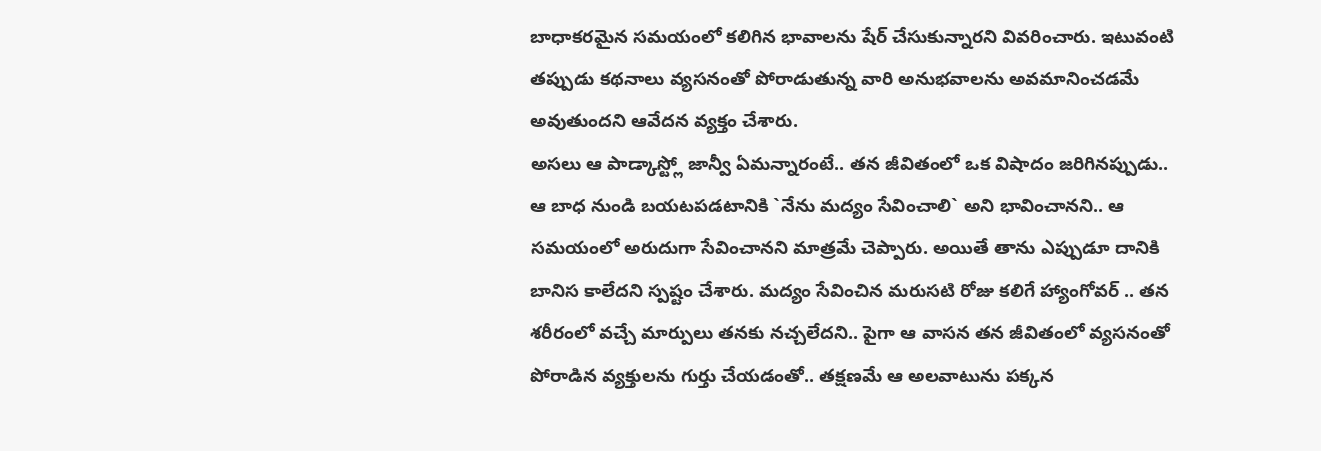బాధాకరమైన సమయంలో కలిగిన భావాలను షేర్ చేసుకున్నారని వివరించారు. ఇటువంటి తప్పుడు కథనాలు వ్యసనంతో పోరాడుతున్న వారి అనుభవాలను అవమానించడమే అవుతుందని ఆవేదన వ్యక్తం చేశారు.
అసలు ఆ పాడ్కాస్ట్లో జాన్వీ ఏమన్నారంటే.. తన జీవితంలో ఒక విషాదం జరిగినప్పుడు.. ఆ బాధ నుండి బయటపడటానికి `నేను మద్యం సేవించాలి` అని భావించానని.. ఆ సమయంలో అరుదుగా సేవించానని మాత్రమే చెప్పారు. అయితే తాను ఎప్పుడూ దానికి బానిస కాలేదని స్పష్టం చేశారు. మద్యం సేవించిన మరుసటి రోజు కలిగే హ్యాంగోవర్ .. తన శరీరంలో వచ్చే మార్పులు తనకు నచ్చలేదని.. పైగా ఆ వాసన తన జీవితంలో వ్యసనంతో పోరాడిన వ్యక్తులను గుర్తు చేయడంతో.. తక్షణమే ఆ అలవాటును పక్కన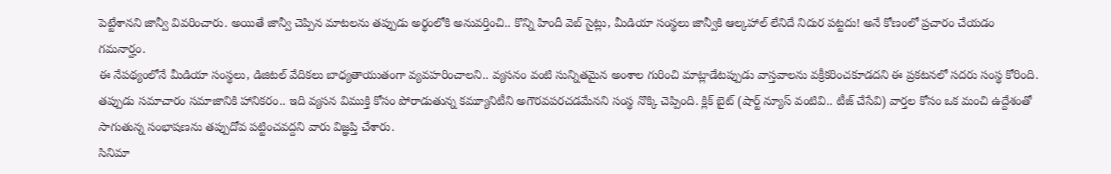పెట్టేశానని జాన్వీ వివరించారు. అయితే జాన్వీ చెప్పిన మాటలను తప్పుడు అర్థంలోకి అనువర్తించి.. కొన్ని హిందీ వెబ్ సైట్లు, మీడియా సంస్థలు జాన్వీకి ఆల్కహాల్ లేనిదే నిదుర పట్టదు! అనే కోణంలో ప్రచారం చేయడం గమనార్హం.
ఈ నేపథ్యంలోనే మీడియా సంస్థలు, డిజిటల్ వేదికలు బాధ్యతాయుతంగా వ్యవహరించాలని.. వ్యసనం వంటి సున్నితమైన అంశాల గురించి మాట్లాడేటప్పుడు వాస్తవాలను వక్రీకరించకూడదని ఈ ప్రకటనలో సదరు సంస్థ కోరింది. తప్పుడు సమాచారం సమాజానికి హానికరం.. ఇది వ్యసన విముక్తి కోసం పోరాడుతున్న కమ్యూనిటీని అగౌరవపరచడమేనని సంస్థ నొక్కి చెప్పింది. క్లిక్ బైట్ (షార్ట్ న్యూస్ వంటివి.. టీజ్ చేసేవి) వార్తల కోసం ఒక మంచి ఉద్దేశంతో సాగుతున్న సంభాషణను తప్పుదోవ పట్టించవద్దని వారు విజ్ఞప్తి చేశారు.
సినిమా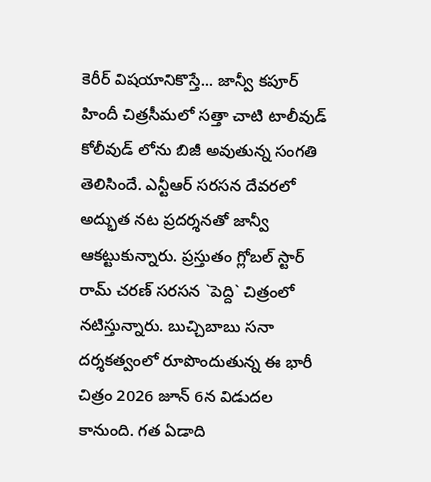కెరీర్ విషయానికొస్తే... జాన్వీ కపూర్ హిందీ చిత్రసీమలో సత్తా చాటి టాలీవుడ్ కోలీవుడ్ లోను బిజీ అవుతున్న సంగతి తెలిసిందే. ఎన్టీఆర్ సరసన దేవరలో అద్భుత నట ప్రదర్శనతో జాన్వీ ఆకట్టుకున్నారు. ప్రస్తుతం గ్లోబల్ స్టార్ రామ్ చరణ్ సరసన `పెద్ది` చిత్రంలో నటిస్తున్నారు. బుచ్చిబాబు సనా దర్శకత్వంలో రూపొందుతున్న ఈ భారీ చిత్రం 2026 జూన్ 6న విడుదల కానుంది. గత ఏడాది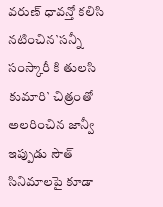వరుణ్ ధావన్తో కలిసి నటించిన`సన్నీ సంస్కారీ కి తులసి కుమారి` చిత్రంతో అలరించిన జాన్వీ ఇప్పుడు సౌత్ సినిమాలపై కూడా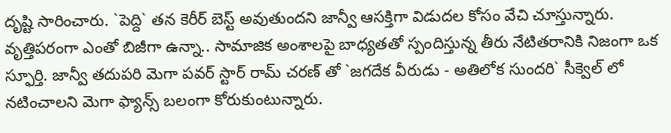దృష్టి సారించారు. `పెద్ది` తన కెరీర్ బెస్ట్ అవుతుందని జాన్వీ ఆసక్తిగా విడుదల కోసం వేచి చూస్తున్నారు. వృత్తిపరంగా ఎంతో బిజీగా ఉన్నా.. సామాజిక అంశాలపై బాధ్యతతో స్పందిస్తున్న తీరు నేటితరానికి నిజంగా ఒక స్ఫూర్తి. జాన్వీ తదుపరి మెగా పవర్ స్టార్ రామ్ చరణ్ తో `జగదేక వీరుడు - అతిలోక సుందరి` సీక్వెల్ లో నటించాలని మెగా ఫ్యాన్స్ బలంగా కోరుకుంటున్నారు.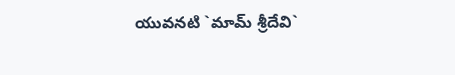యువనటి `మామ్ శ్రీదేవి`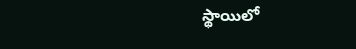స్థాయిలో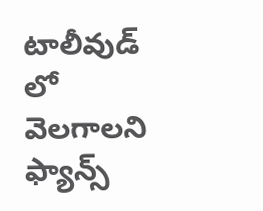టాలీవుడ్ లో వెలగాలని ఫ్యాన్స్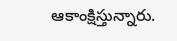ఆకాంక్షిస్తున్నారు.